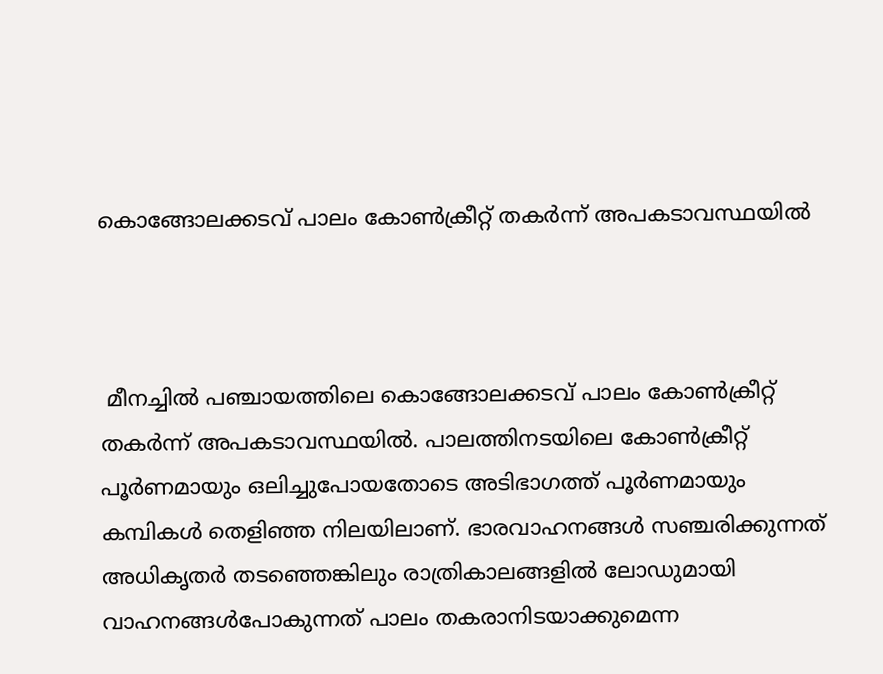കൊങ്ങോലക്കടവ് പാലം കോണ്‍ക്രീറ്റ് തകര്‍ന്ന് അപകടാവസ്ഥയില്‍



 മീനച്ചില്‍ പഞ്ചായത്തിലെ കൊങ്ങോലക്കടവ് പാലം കോണ്‍ക്രീറ്റ് തകര്‍ന്ന് അപകടാവസ്ഥയില്‍. പാലത്തിനടയിലെ കോണ്‍ക്രീറ്റ് പൂര്‍ണമായും ഒലിച്ചുപോയതോടെ അടിഭാഗത്ത് പൂര്‍ണമായും കമ്പികള്‍ തെളിഞ്ഞ നിലയിലാണ്. ഭാരവാഹനങ്ങള്‍ സഞ്ചരിക്കുന്നത് അധികൃതര്‍ തടഞ്ഞെങ്കിലും രാത്രികാലങ്ങളില്‍ ലോഡുമായി വാഹനങ്ങള്‍പോകുന്നത് പാലം തകരാനിടയാക്കുമെന്ന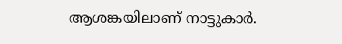ആശങ്കയിലാണ് നാട്ടുകാര്‍.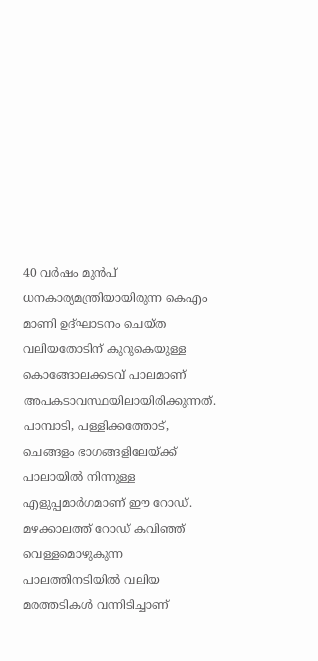40 വര്‍ഷം മുന്‍പ് ധനകാര്യമന്ത്രിയായിരുന്ന കെഎം മാണി ഉദ്ഘാടനം ചെയ്ത വലിയതോടിന് കുറുകെയുള്ള കൊങ്ങോലക്കടവ് പാലമാണ് അപകടാവസ്ഥയിലായിരിക്കുന്നത്. പാമ്പാടി, പള്ളിക്കത്തോട്, ചെങ്ങളം ഭാഗങ്ങളിലേയ്ക്ക് പാലായില്‍ നിന്നുള്ള എളുപ്പമാര്‍ഗമാണ് ഈ റോഡ്. മഴക്കാലത്ത് റോഡ് കവിഞ്ഞ് വെള്ളമൊഴുകുന്ന പാലത്തിനടിയില്‍ വലിയ മരത്തടികള്‍ വന്നിടിച്ചാണ്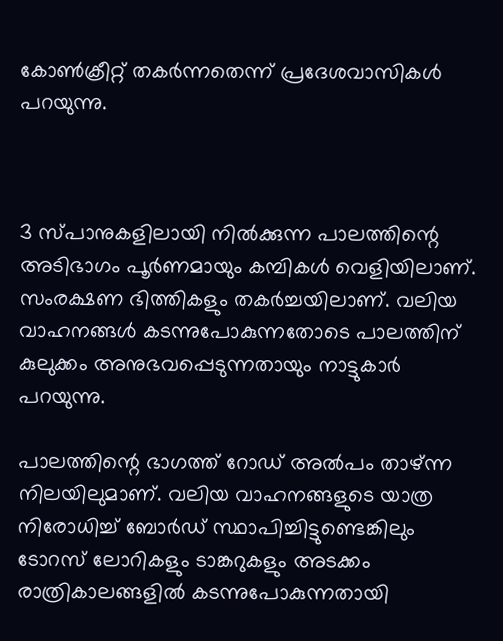കോണ്‍ക്രീറ്റ് തകര്‍ന്നതെന്ന് പ്രദേശവാസികള്‍ പറയുന്നു.



3 സ്പാനുകളിലായി നില്‍ക്കുന്ന പാലത്തിന്റെ അടിഭാഗം പൂര്‍ണമായും കമ്പികള്‍ വെളിയിലാണ്. സംരക്ഷണ ഭിത്തികളും തകര്‍ച്ചയിലാണ്. വലിയ വാഹനങ്ങള്‍ കടന്നുപോകുന്നതോടെ പാലത്തിന് കുലുക്കം അനുഭവപ്പെടുന്നതായും നാട്ടുകാര്‍ പറയുന്നു.

പാലത്തിന്റെ ഭാഗത്ത് റോഡ് അല്‍പം താഴ്ന്ന നിലയിലുമാണ്. വലിയ വാഹനങ്ങളുടെ യാത്ര നിരോധിച്ച് ബോര്‍ഡ് സ്ഥാപിച്ചിട്ടുണ്ടെങ്കിലും ടോറസ് ലോറികളും ടാങ്കറുകളും അടക്കം രാത്രികാലങ്ങളില്‍ കടന്നുപോകുന്നതായി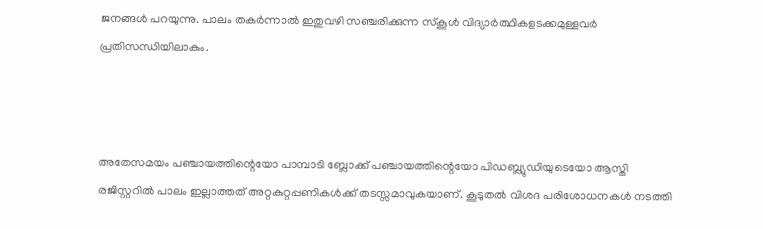ജനങ്ങള്‍ പറയുന്നു. പാലം തകര്‍ന്നാല്‍ ഇതുവഴി സഞ്ചരിക്കുന്ന സ്‌കൂള്‍ വിദ്യാര്‍ത്ഥികളടക്കമുള്ളവര്‍ പ്രതിസന്ധിയിലാകും.



അതേസമയം പഞ്ചായത്തിന്റെയോ പാമ്പാടി ബ്ലോക്ക് പഞ്ചായത്തിന്റെയോ പിഡബ്ല്യുഡിയുടെയോ ആസ്തി രജിസ്റ്ററില്‍ പാലം ഇല്ലാത്തത് അറ്റകുറ്റപ്പണികള്‍ക്ക് തടസ്സമാവുകയാണ്. കൂടുതല്‍ വിശദ പരിശോധനകള്‍ നടത്തി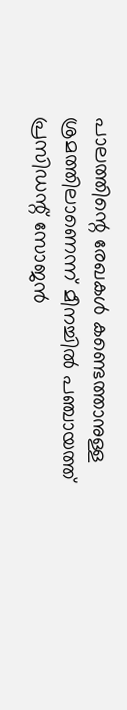പാലത്തിന്റെ രേഖകള്‍ കണ്ടെത്താനുള്ള ശ്രമത്തിലാണെന്ന് മീനച്ചില്‍ പഞ്ചായത്ത് പ്രസിഡന്റ് സോജന്‍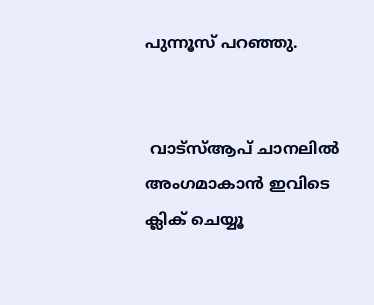പുന്നൂസ് പറഞ്ഞു.


 വാട്‌സ്ആപ് ചാനലില്‍ അംഗമാകാന്‍ ഇവിടെ ക്ലിക് ചെയ്യൂ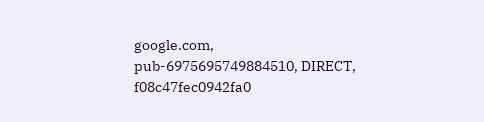google.com, pub-6975695749884510, DIRECT, f08c47fec0942fa0